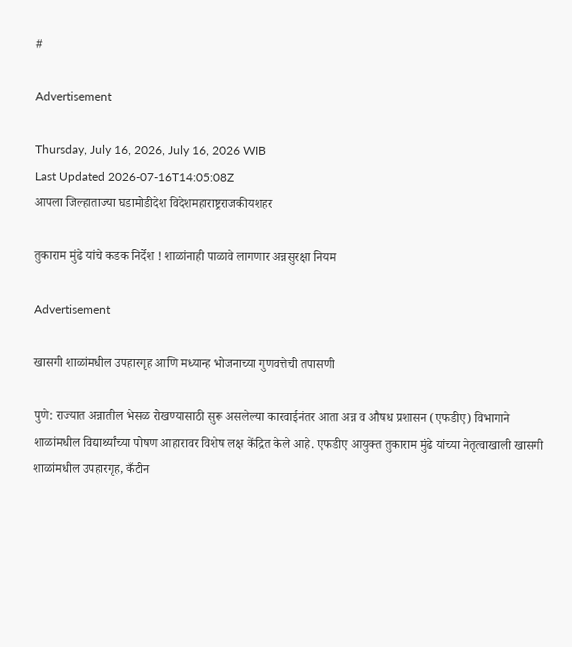#

Advertisement

Thursday, July 16, 2026, July 16, 2026 WIB
Last Updated 2026-07-16T14:05:08Z
आपला जिल्हाताज्या घडामोडीदेश विदेशमहाराष्ट्रराजकीयशहर

तुकाराम मुंढे यांचे कडक निर्देश ! शाळांनाही पाळावे लागणार अन्नसुरक्षा नियम

Advertisement

खासगी शाळांमधील उपहारगृह आणि मध्यान्ह भोजनाच्या गुणवत्तेची तपासणी

पुणे: राज्यात अन्नातील भेसळ रोखण्यासाठी सुरू असलेल्या कारवाईनंतर आता अन्न व औषध प्रशासन (एफडीए) विभागाने शाळांमधील विद्यार्थ्यांच्या पोषण आहारावर विशेष लक्ष केंद्रित केले आहे. एफडीए आयुक्त तुकाराम मुंढे यांच्या नेतृत्वाखाली खासगी शाळांमधील उपहारगृह, कँटीन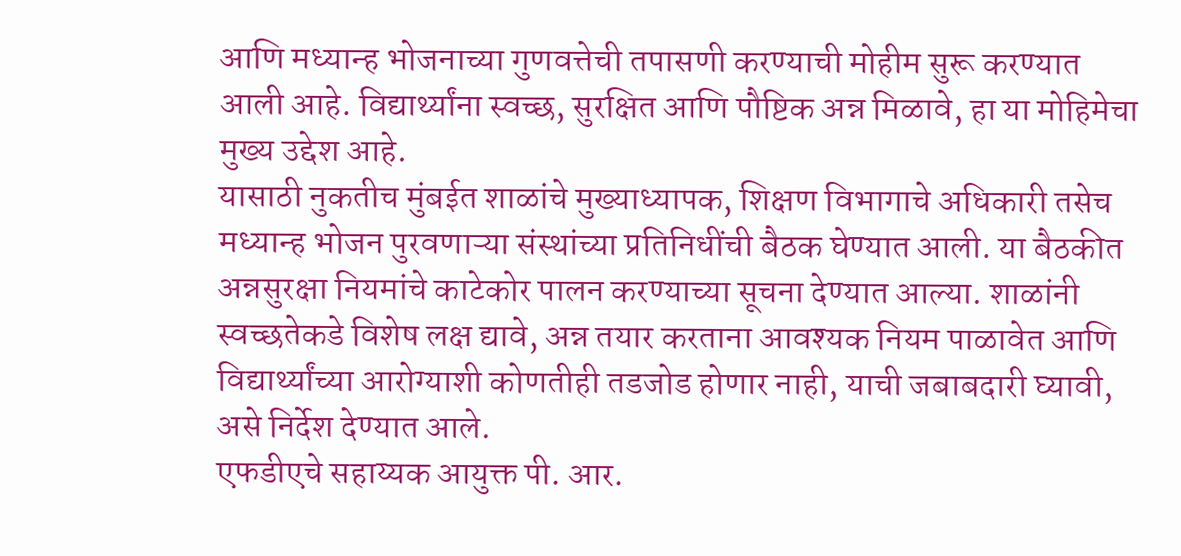आणि मध्यान्ह भोजनाच्या गुणवत्तेची तपासणी करण्याची मोहीम सुरू करण्यात आली आहे. विद्यार्थ्यांना स्वच्छ, सुरक्षित आणि पौष्टिक अन्न मिळावे, हा या मोहिमेचा मुख्य उद्देश आहे.
यासाठी नुकतीच मुंबईत शाळांचे मुख्याध्यापक, शिक्षण विभागाचे अधिकारी तसेच मध्यान्ह भोजन पुरवणाऱ्या संस्थांच्या प्रतिनिधींची बैठक घेण्यात आली. या बैठकीत अन्नसुरक्षा नियमांचे काटेकोर पालन करण्याच्या सूचना देण्यात आल्या. शाळांनी स्वच्छतेकडे विशेष लक्ष द्यावे, अन्न तयार करताना आवश्यक नियम पाळावेत आणि विद्यार्थ्यांच्या आरोग्याशी कोणतीही तडजोड होणार नाही, याची जबाबदारी घ्यावी, असे निर्देश देण्यात आले.
एफडीएचे सहाय्यक आयुक्त पी. आर.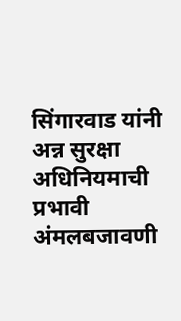सिंगारवाड यांनी अन्न सुरक्षा अधिनियमाची प्रभावी अंमलबजावणी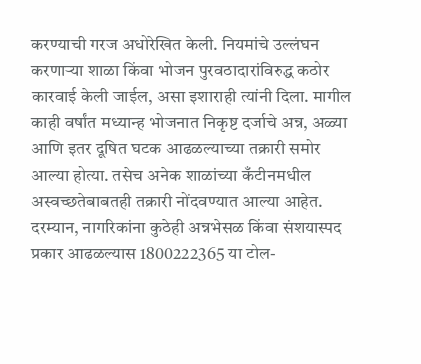करण्याची गरज अधोरेखित केली. नियमांचे उल्लंघन करणाऱ्या शाळा किंवा भोजन पुरवठादारांविरुद्ध कठोर कारवाई केली जाईल, असा इशाराही त्यांनी दिला. मागील काही वर्षांत मध्यान्ह भोजनात निकृष्ट दर्जाचे अन्न, अळ्या आणि इतर दूषित घटक आढळल्याच्या तक्रारी समोर आल्या होत्या. तसेच अनेक शाळांच्या कँटीनमधील अस्वच्छतेबाबतही तक्रारी नोंदवण्यात आल्या आहेत.
दरम्यान, नागरिकांना कुठेही अन्नभेसळ किंवा संशयास्पद प्रकार आढळल्यास 1800222365 या टोल-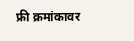फ्री क्रमांकावर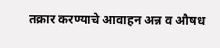तक्रार करण्याचे आवाहन अन्न व औषध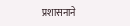प्रशासनाने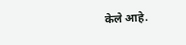केले आहे.